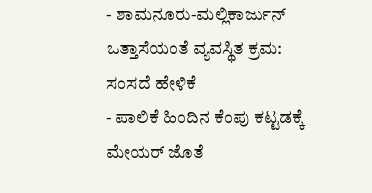- ಶಾಮನೂರು-ಮಲ್ಲಿಕಾರ್ಜುನ್ ಒತ್ತಾಸೆಯಂತೆ ವ್ಯವಸ್ಥಿತ ಕ್ರಮ: ಸಂಸದೆ ಹೇಳಿಕೆ
- ಪಾಲಿಕೆ ಹಿಂದಿನ ಕೆಂಪು ಕಟ್ಟಡಕ್ಕೆ ಮೇಯರ್ ಜೊತೆ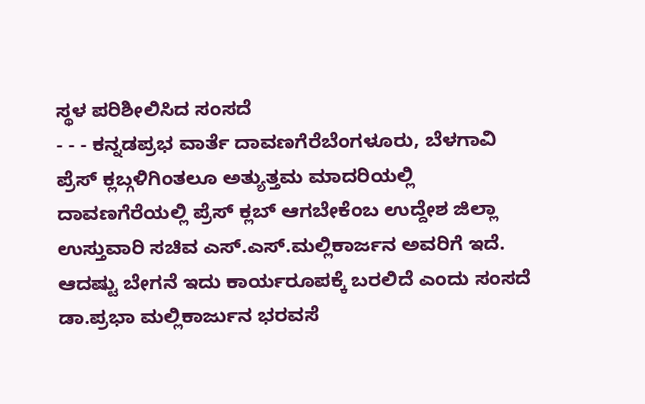ಸ್ಥಳ ಪರಿಶೀಲಿಸಿದ ಸಂಸದೆ
- - - ಕನ್ನಡಪ್ರಭ ವಾರ್ತೆ ದಾವಣಗೆರೆಬೆಂಗಳೂರು, ಬೆಳಗಾವಿ ಪ್ರೆಸ್ ಕ್ಲಬ್ಗಳಿಗಿಂತಲೂ ಅತ್ಯುತ್ತಮ ಮಾದರಿಯಲ್ಲಿ ದಾವಣಗೆರೆಯಲ್ಲಿ ಪ್ರೆಸ್ ಕ್ಲಬ್ ಆಗಬೇಕೆಂಬ ಉದ್ದೇಶ ಜಿಲ್ಲಾ ಉಸ್ತುವಾರಿ ಸಚಿವ ಎಸ್.ಎಸ್.ಮಲ್ಲಿಕಾರ್ಜನ ಅವರಿಗೆ ಇದೆ. ಆದಷ್ಟು ಬೇಗನೆ ಇದು ಕಾರ್ಯರೂಪಕ್ಕೆ ಬರಲಿದೆ ಎಂದು ಸಂಸದೆ ಡಾ.ಪ್ರಭಾ ಮಲ್ಲಿಕಾರ್ಜುನ ಭರವಸೆ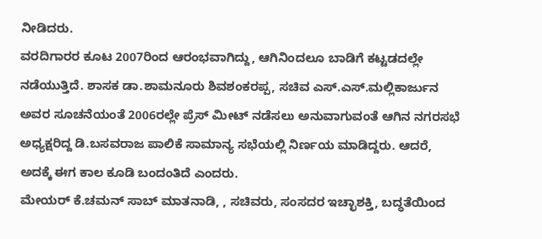ನೀಡಿದರು.
ವರದಿಗಾರರ ಕೂಟ 2007ರಿಂದ ಆರಂಭವಾಗಿದ್ದು, ಆಗಿನಿಂದಲೂ ಬಾಡಿಗೆ ಕಟ್ಟಡದಲ್ಲೇ ನಡೆಯುತ್ತಿದೆ. ಶಾಸಕ ಡಾ.ಶಾಮನೂರು ಶಿವಶಂಕರಪ್ಪ, ಸಚಿವ ಎಸ್.ಎಸ್.ಮಲ್ಲಿಕಾರ್ಜುನ ಅವರ ಸೂಚನೆಯಂತೆ 2006ರಲ್ಲೇ ಪ್ರೆಸ್ ಮೀಟ್ ನಡೆಸಲು ಅನುವಾಗುವಂತೆ ಆಗಿನ ನಗರಸಭೆ ಅಧ್ಯಕ್ಷರಿದ್ದ ಡಿ.ಬಸವರಾಜ ಪಾಲಿಕೆ ಸಾಮಾನ್ಯ ಸಭೆಯಲ್ಲಿ ನಿರ್ಣಯ ಮಾಡಿದ್ದರು. ಆದರೆ, ಅದಕ್ಕೆ ಈಗ ಕಾಲ ಕೂಡಿ ಬಂದಂತಿದೆ ಎಂದರು.
ಮೇಯರ್ ಕೆ.ಚಮನ್ ಸಾಬ್ ಮಾತನಾಡಿ, , ಸಚಿವರು, ಸಂಸದರ ಇಚ್ಛಾಶಕ್ತಿ, ಬದ್ಧತೆಯಿಂದ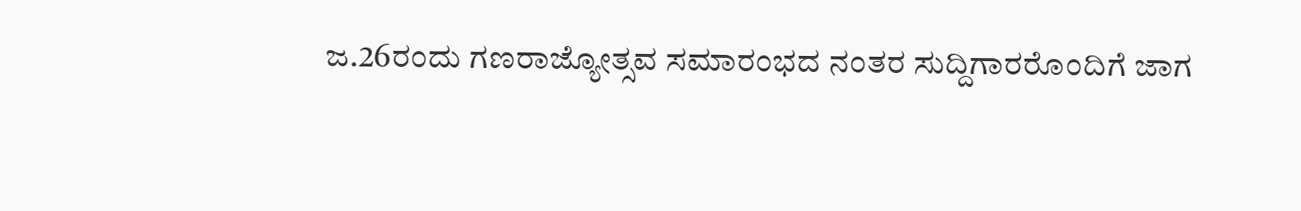ಜ.26ರಂದು ಗಣರಾಜ್ಯೋತ್ಸವ ಸಮಾರಂಭದ ನಂತರ ಸುದ್ದಿಗಾರರೊಂದಿಗೆ ಜಾಗ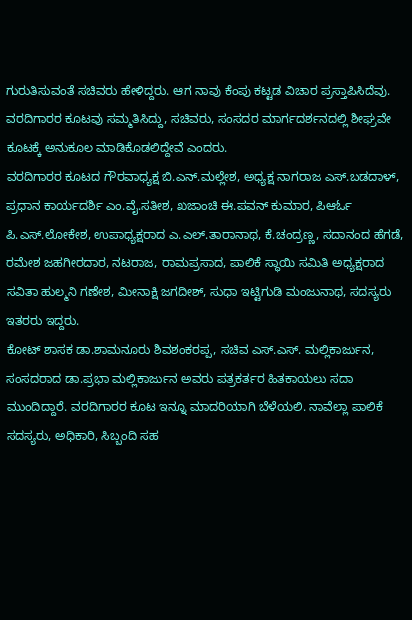ಗುರುತಿಸುವಂತೆ ಸಚಿವರು ಹೇಳಿದ್ದರು. ಆಗ ನಾವು ಕೆಂಪು ಕಟ್ಟಡ ವಿಚಾರ ಪ್ರಸ್ತಾಪಿಸಿದೆವು. ವರದಿಗಾರರ ಕೂಟವು ಸಮ್ಮತಿಸಿದ್ದು, ಸಚಿವರು, ಸಂಸದರ ಮಾರ್ಗದರ್ಶನದಲ್ಲಿ ಶೀಘ್ರವೇ ಕೂಟಕ್ಕೆ ಅನುಕೂಲ ಮಾಡಿಕೊಡಲಿದ್ದೇವೆ ಎಂದರು.
ವರದಿಗಾರರ ಕೂಟದ ಗೌರವಾಧ್ಯಕ್ಷ ಬಿ.ಎನ್.ಮಲ್ಲೇಶ, ಅಧ್ಯಕ್ಷ ನಾಗರಾಜ ಎಸ್.ಬಡದಾಳ್, ಪ್ರಧಾನ ಕಾರ್ಯದರ್ಶಿ ಎಂ.ವೈ.ಸತೀಶ, ಖಜಾಂಚಿ ಈ.ಪವನ್ ಕುಮಾರ, ಪಿಆರ್ಓ ಪಿ.ಎಸ್.ಲೋಕೇಶ, ಉಪಾಧ್ಯಕ್ಷರಾದ ಎ.ಎಲ್.ತಾರಾನಾಥ, ಕೆ.ಚಂದ್ರಣ್ಣ, ಸದಾನಂದ ಹೆಗಡೆ, ರಮೇಶ ಜಹಗೀರದಾರ, ನಟರಾಜ, ರಾಮಪ್ರಸಾದ, ಪಾಲಿಕೆ ಸ್ಥಾಯಿ ಸಮಿತಿ ಅಧ್ಯಕ್ಷರಾದ ಸವಿತಾ ಹುಲ್ಮನಿ ಗಣೇಶ, ಮೀನಾಕ್ಷಿ ಜಗದೀಶ್, ಸುಧಾ ಇಟ್ಟಿಗುಡಿ ಮಂಜುನಾಥ, ಸದಸ್ಯರು ಇತರರು ಇದ್ದರು.
ಕೋಟ್ ಶಾಸಕ ಡಾ.ಶಾಮನೂರು ಶಿವಶಂಕರಪ್ಪ, ಸಚಿವ ಎಸ್.ಎಸ್. ಮಲ್ಲಿಕಾರ್ಜುನ, ಸಂಸದರಾದ ಡಾ.ಪ್ರಭಾ ಮಲ್ಲಿಕಾರ್ಜುನ ಅವರು ಪತ್ರಕರ್ತರ ಹಿತಕಾಯಲು ಸದಾ ಮುಂದಿದ್ದಾರೆ. ವರದಿಗಾರರ ಕೂಟ ಇನ್ನೂ ಮಾದರಿಯಾಗಿ ಬೆಳೆಯಲಿ. ನಾವೆಲ್ಲಾ ಪಾಲಿಕೆ ಸದಸ್ಯರು, ಅಧಿಕಾರಿ, ಸಿಬ್ಬಂದಿ ಸಹ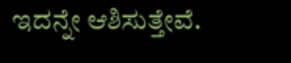ಇದನ್ನೇ ಆಶಿಸುತ್ತೇವೆ.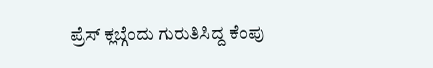ಪ್ರೆಸ್ ಕ್ಲಬ್ಗೆಂದು ಗುರುತಿಸಿದ್ದ ಕೆಂಪು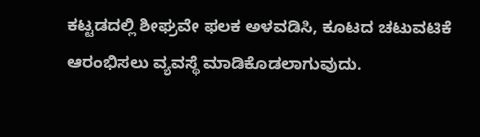ಕಟ್ಟಡದಲ್ಲಿ ಶೀಘ್ರವೇ ಫಲಕ ಅಳವಡಿಸಿ, ಕೂಟದ ಚಟುವಟಿಕೆ ಆರಂಭಿಸಲು ವ್ಯವಸ್ಥೆ ಮಾಡಿಕೊಡಲಾಗುವುದು.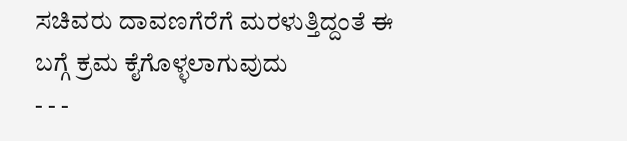ಸಚಿವರು ದಾವಣಗೆರೆಗೆ ಮರಳುತ್ತಿದ್ದಂತೆ ಈ ಬಗ್ಗೆ ಕ್ರಮ ಕೈಗೊಳ್ಳಲಾಗುವುದು
- - -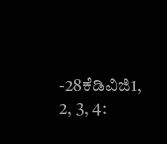-28ಕೆಡಿವಿಜಿ1, 2, 3, 4: